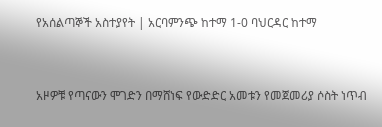የአሰልጣኞች አስተያየት | አርባምንጭ ከተማ 1-0 ባህርዳር ከተማ


አዞዎቹ የጣናውን ሞገድን በማሸነፍ የውድድር አመቱን የመጀመሪያ ሶስት ነጥብ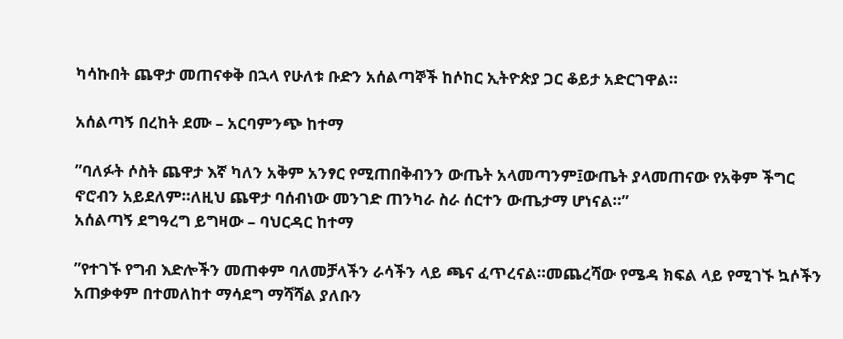ካሳኩበት ጨዋታ መጠናቀቅ በኋላ የሁለቱ ቡድን አሰልጣኞች ከሶከር ኢትዮጵያ ጋር ቆይታ አድርገዋል።

አሰልጣኝ በረከት ደሙ – አርባምንጭ ከተማ

”ባለፉት ሶስት ጨዋታ እኛ ካለን አቅም አንፃር የሚጠበቅብንን ውጤት አላመጣንም፤ውጤት ያላመጠናው የአቅም ችግር ኖሮብን አይደለም።ለዚህ ጨዋታ ባሰብነው መንገድ ጠንካራ ስራ ሰርተን ውጤታማ ሆነናል።”
አሰልጣኝ ደግዓረግ ይግዛው – ባህርዳር ከተማ

”የተገኙ የግብ እድሎችን መጠቀም ባለመቻላችን ራሳችን ላይ ጫና ፈጥረናል።መጨረሻው የሜዳ ክፍል ላይ የሚገኙ ኳሶችን አጠቃቀም በተመለከተ ማሳደግ ማሻሻል ያለቡን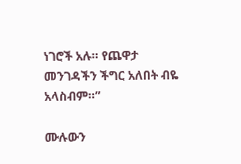ነገሮች አሉ። የጨዋታ መንገዳችን ችግር አለበት ብዬ አላስብም።”

ሙሉውን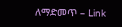ለማድመጥ – Link